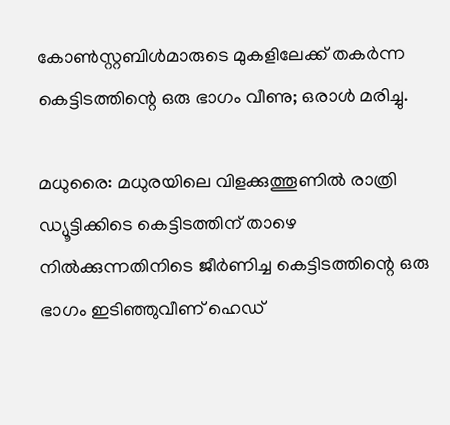കോൺസ്റ്റബിൾമാരുടെ മുകളിലേക്ക് തകർന്ന കെട്ടിടത്തിന്റെ ഒരു ഭാഗം വീണു; ഒരാൾ മരിച്ചു.

മധുരൈ: മധുരയിലെ വിളക്കുത്തൂണിൽ രാത്രി ഡ്യൂട്ടിക്കിടെ കെട്ടിടത്തിന് താഴെ നിൽക്കുന്നതിനിടെ ജീർണിച്ച കെട്ടിടത്തിന്റെ ഒരു ഭാഗം ഇടിഞ്ഞുവീണ് ഹെഡ്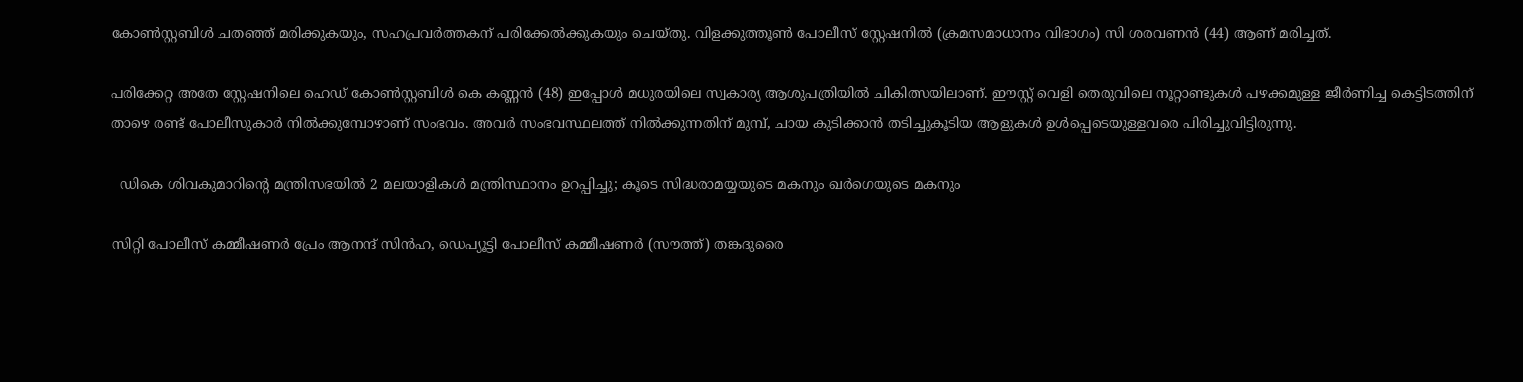കോൺസ്റ്റബിൾ ചതഞ്ഞ് മരിക്കുകയും, സഹപ്രവർത്തകന് പരിക്കേൽക്കുകയും ചെയ്തു. വിളക്കുത്തൂൺ പോലീസ് സ്റ്റേഷനിൽ (ക്രമസമാധാനം വിഭാഗം) സി ശരവണൻ (44) ആണ് മരിച്ചത്.

പരിക്കേറ്റ അതേ സ്റ്റേഷനിലെ ഹെഡ് കോൺസ്റ്റബിൾ കെ കണ്ണൻ (48) ഇപ്പോൾ മധുരയിലെ സ്വകാര്യ ആശുപത്രിയിൽ ചികിത്സയിലാണ്. ഈസ്റ്റ് വെളി തെരുവിലെ നൂറ്റാണ്ടുകൾ പഴക്കമുള്ള ജീർണിച്ച കെട്ടിടത്തിന് താഴെ രണ്ട് പോലീസുകാർ നിൽക്കുമ്പോഴാണ് സംഭവം. അവർ സംഭവസ്ഥലത്ത് നിൽക്കുന്നതിന് മുമ്പ്, ചായ കുടിക്കാൻ തടിച്ചുകൂടിയ ആളുകൾ ഉൾപ്പെടെയുള്ളവരെ പിരിച്ചുവിട്ടിരുന്നു.

  ഡികെ ശിവകുമാറിന്റെ മന്ത്രിസഭയിൽ 2 മലയാളികൾ മന്ത്രിസ്ഥാനം ഉറപ്പിച്ചു; കൂടെ സിദ്ധരാമയ്യയുടെ മകനും ഖർഗെയുടെ മകനും

സിറ്റി പോലീസ് കമ്മീഷണർ പ്രേം ആനന്ദ് സിൻഹ, ഡെപ്യൂട്ടി പോലീസ് കമ്മീഷണർ (സൗത്ത്) തങ്കദുരൈ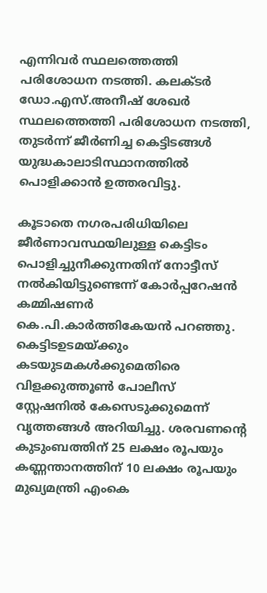എന്നിവർ സ്ഥലത്തെത്തി പരിശോധന നടത്തി. കലക്ടർ ഡോ.എസ്.അനീഷ് ശേഖർ സ്ഥലത്തെത്തി പരിശോധന നടത്തി, തുടർന്ന് ജീർണിച്ച കെട്ടിടങ്ങൾ യുദ്ധകാലാടിസ്ഥാനത്തിൽ പൊളിക്കാൻ ഉത്തരവിട്ടു.

കൂടാതെ നഗരപരിധിയിലെ ജീർണാവസ്ഥയിലുള്ള കെട്ടിടം പൊളിച്ചുനീക്കുന്നതിന് നോട്ടീസ് നൽകിയിട്ടുണ്ടെന്ന് കോർപ്പറേഷൻ കമ്മിഷണർ കെ.പി.കാർത്തികേയൻ പറഞ്ഞു. കെട്ടിടഉടമയ്ക്കും കടയുടമകൾക്കുമെതിരെ വിളക്കുത്തൂൺ പോലീസ് സ്റ്റേഷനിൽ കേസെടുക്കുമെന്ന് വൃത്തങ്ങൾ അറിയിച്ചു. ശരവണന്റെ കുടുംബത്തിന് 25 ലക്ഷം രൂപയും കണ്ണന്താനത്തിന് 10 ലക്ഷം രൂപയും മുഖ്യമന്ത്രി എംകെ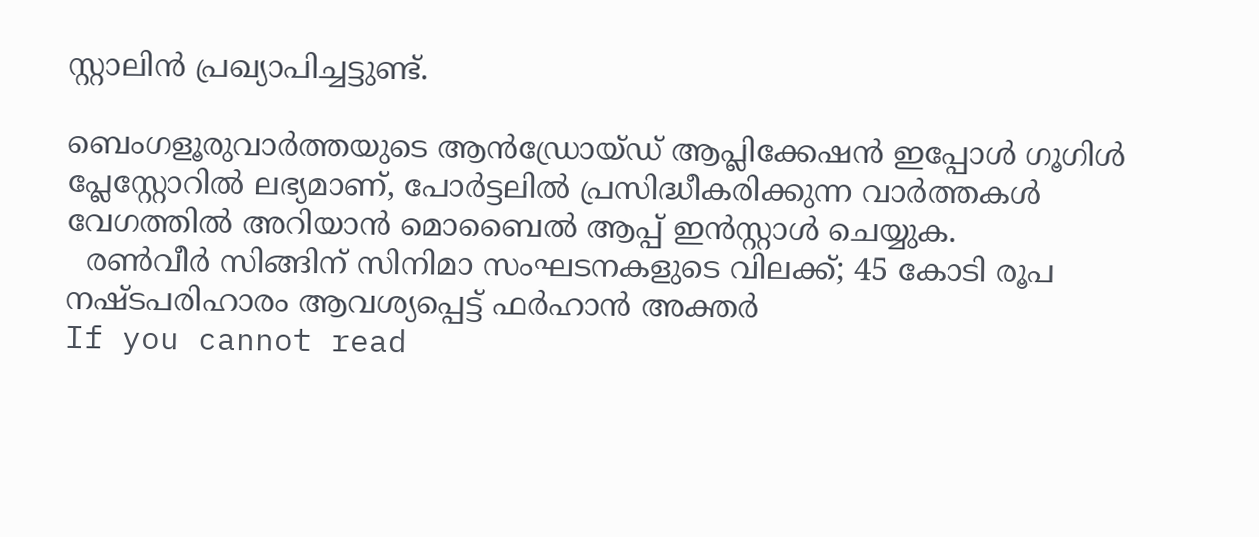സ്റ്റാലിൻ പ്രഖ്യാപിച്ചട്ടുണ്ട്.

ബെംഗളൂരുവാർത്തയുടെ ആൻഡ്രോയ്ഡ് ആപ്ലിക്കേഷൻ ഇപ്പോൾ ഗൂഗിൾ പ്ലേസ്റ്റോറിൽ ലഭ്യമാണ്, പോർട്ടലിൽ പ്രസിദ്ധീകരിക്കുന്ന വാർത്തകൾ വേഗത്തിൽ അറിയാൻ മൊബൈൽ ആപ്പ് ഇൻസ്റ്റാൾ ചെയ്യുക.
  രൺവീർ സിങ്ങിന് സിനിമാ സംഘടനകളുടെ വിലക്ക്; 45 കോടി രൂപ നഷ്ടപരിഹാരം ആവശ്യപ്പെട്ട് ഫർഹാൻ അക്തർ
If you cannot read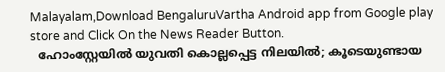Malayalam,Download BengaluruVartha Android app from Google play store and Click On the News Reader Button.
  ഹോംസ്റ്റേയിൽ യുവതി കൊല്ലപ്പെട്ട നിലയിൽ; കൂടെയുണ്ടായ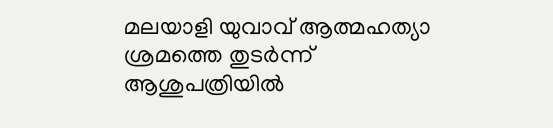മലയാളി യുവാവ് ആത്മഹത്യാ ശ്രമത്തെ തുടർന്ന് ആശുപത്രിയിൽ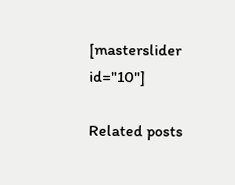[masterslider id="10"]

Related posts